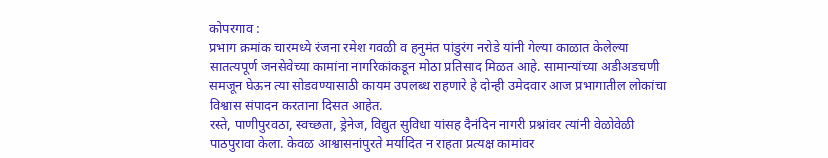कोपरगाव :
प्रभाग क्रमांक चारमध्ये रंजना रमेश गवळी व हनुमंत पांडुरंग नरोडे यांनी गेल्या काळात केलेल्या सातत्यपूर्ण जनसेवेच्या कामांना नागरिकांकडून मोठा प्रतिसाद मिळत आहे. सामान्यांच्या अडीअडचणी समजून घेऊन त्या सोडवण्यासाठी कायम उपलब्ध राहणारे हे दोन्ही उमेदवार आज प्रभागातील लोकांचा विश्वास संपादन करताना दिसत आहेत.
रस्ते, पाणीपुरवठा, स्वच्छता, ड्रेनेज, विद्युत सुविधा यांसह दैनंदिन नागरी प्रश्नांवर त्यांनी वेळोवेळी पाठपुरावा केला. केवळ आश्वासनांपुरते मर्यादित न राहता प्रत्यक्ष कामांवर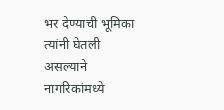भर देण्याची भूमिका त्यांनी घेतली असल्याने नागरिकांमध्ये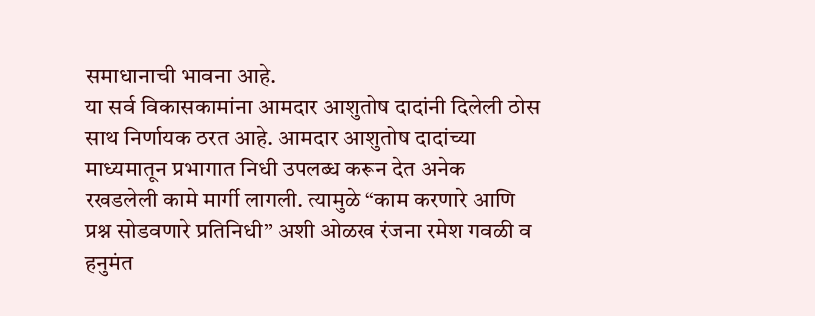समाधानाची भावना आहे.
या सर्व विकासकामांना आमदार आशुतोष दादांनी दिलेली ठोस साथ निर्णायक ठरत आहे. आमदार आशुतोष दादांच्या माध्यमातून प्रभागात निधी उपलब्ध करून देत अनेक रखडलेली कामे मार्गी लागली. त्यामुळे “काम करणारे आणि प्रश्न सोडवणारे प्रतिनिधी” अशी ओळख रंजना रमेश गवळी व हनुमंत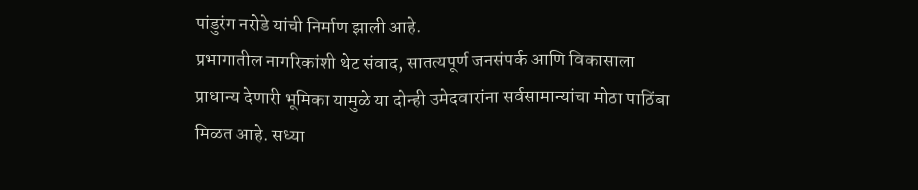पांडुरंग नरोडे यांची निर्माण झाली आहे.
प्रभागातील नागरिकांशी थेट संवाद, सातत्यपूर्ण जनसंपर्क आणि विकासाला प्राधान्य देणारी भूमिका यामुळे या दोन्ही उमेदवारांना सर्वसामान्यांचा मोठा पाठिंबा मिळत आहे. सध्या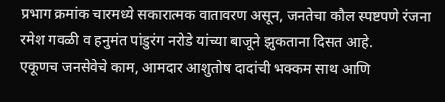प्रभाग क्रमांक चारमध्ये सकारात्मक वातावरण असून, जनतेचा कौल स्पष्टपणे रंजना रमेश गवळी व हनुमंत पांडुरंग नरोडे यांच्या बाजूने झुकताना दिसत आहे.
एकूणच जनसेवेचे काम, आमदार आशुतोष दादांची भक्कम साथ आणि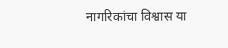नागरिकांचा विश्वास या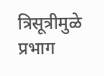त्रिसूत्रीमुळे प्रभाग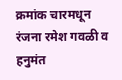क्रमांक चारमधून रंजना रमेश गवळी व हनुमंत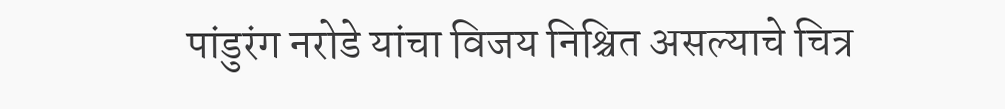पांडुरंग नरोडे यांचा विजय निश्चित असल्याचे चित्र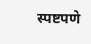स्पष्टपणे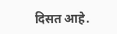दिसत आहे.